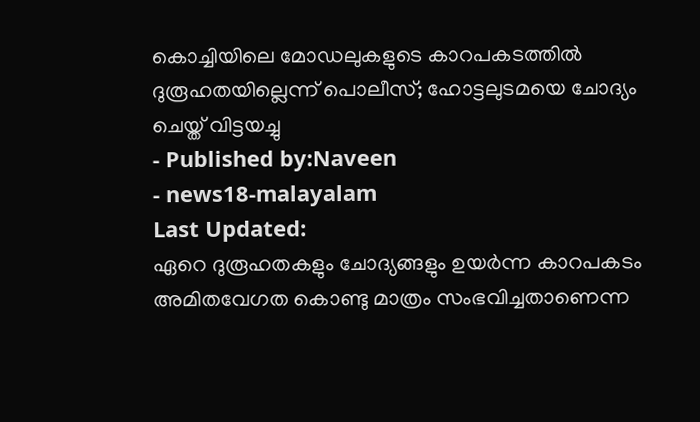കൊച്ചിയിലെ മോഡലുകളുടെ കാറപകടത്തിൽ ദുരൂഹതയില്ലെന്ന് പൊലീസ്; ഹോട്ടലുടമയെ ചോദ്യം ചെയ്ത് വിട്ടയച്ചു
- Published by:Naveen
- news18-malayalam
Last Updated:
ഏറെ ദുരൂഹതകളും ചോദ്യങ്ങളും ഉയർന്ന കാറപകടം അമിതവേഗത കൊണ്ടു മാത്രം സംഭവിച്ചതാണെന്ന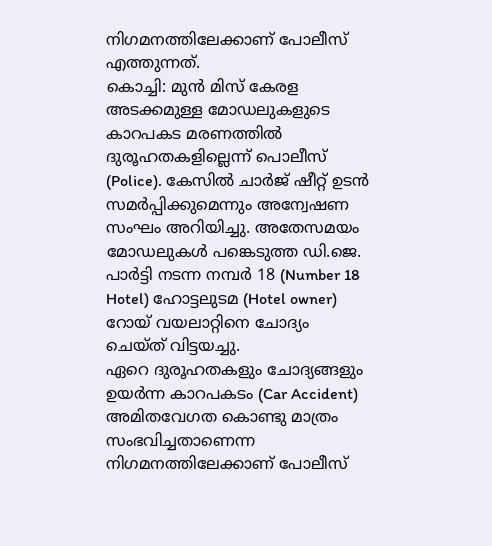നിഗമനത്തിലേക്കാണ് പോലീസ് എത്തുന്നത്.
കൊച്ചി: മുൻ മിസ് കേരള അടക്കമുള്ള മോഡലുകളുടെ കാറപകട മരണത്തിൽ ദുരൂഹതകളില്ലെന്ന് പൊലീസ് (Police). കേസിൽ ചാർജ് ഷീറ്റ് ഉടൻ സമർപ്പിക്കുമെന്നും അന്വേഷണ സംഘം അറിയിച്ചു. അതേസമയം മോഡലുകൾ പങ്കെടുത്ത ഡി.ജെ. പാർട്ടി നടന്ന നമ്പർ 18 (Number 18 Hotel) ഹോട്ടലുടമ (Hotel owner) റോയ് വയലാറ്റിനെ ചോദ്യം ചെയ്ത് വിട്ടയച്ചു.
ഏറെ ദുരൂഹതകളും ചോദ്യങ്ങളും ഉയർന്ന കാറപകടം (Car Accident) അമിതവേഗത കൊണ്ടു മാത്രം സംഭവിച്ചതാണെന്ന നിഗമനത്തിലേക്കാണ് പോലീസ്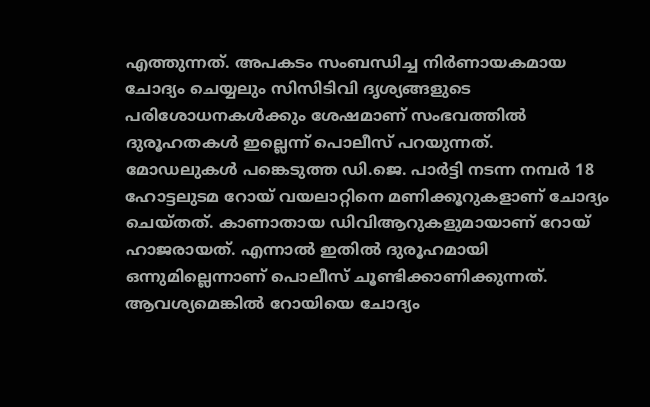എത്തുന്നത്. അപകടം സംബന്ധിച്ച നിർണായകമായ ചോദ്യം ചെയ്യലും സിസിടിവി ദൃശ്യങ്ങളുടെ പരിശോധനകൾക്കും ശേഷമാണ് സംഭവത്തിൽ ദുരൂഹതകൾ ഇല്ലെന്ന് പൊലീസ് പറയുന്നത്. മോഡലുകൾ പങ്കെടുത്ത ഡി.ജെ. പാർട്ടി നടന്ന നമ്പർ 18 ഹോട്ടലുടമ റോയ് വയലാറ്റിനെ മണിക്കൂറുകളാണ് ചോദ്യം ചെയ്തത്. കാണാതായ ഡിവിആറുകളുമായാണ് റോയ് ഹാജരായത്. എന്നാൽ ഇതിൽ ദുരൂഹമായി ഒന്നുമില്ലെന്നാണ് പൊലീസ് ചൂണ്ടിക്കാണിക്കുന്നത്. ആവശ്യമെങ്കിൽ റോയിയെ ചോദ്യം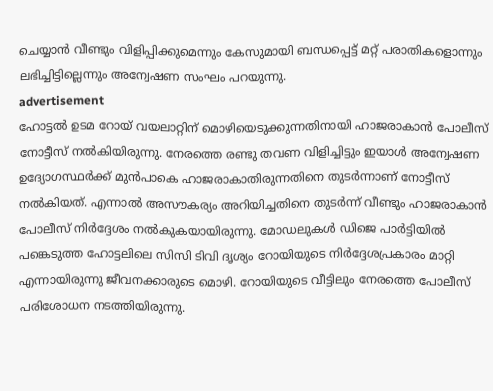ചെയ്യാൻ വീണ്ടും വിളിപ്പിക്കുമെന്നും കേസുമായി ബന്ധപ്പെട്ട് മറ്റ് പരാതികളൊന്നും ലഭിച്ചിട്ടില്ലെന്നും അന്വേഷണ സംഘം പറയുന്നു.
advertisement
ഹോട്ടൽ ഉടമ റോയ് വയലാറ്റിന് മൊഴിയെടുക്കുന്നതിനായി ഹാജരാകാൻ പോലീസ് നോട്ടീസ് നൽകിയിരുന്നു. നേരത്തെ രണ്ടു തവണ വിളിച്ചിട്ടും ഇയാൾ അന്വേഷണ ഉദ്യോഗസ്ഥർക്ക് മുൻപാകെ ഹാജരാകാതിരുന്നതിനെ തുടർന്നാണ് നോട്ടീസ് നൽകിയത്. എന്നാൽ അസൗകര്യം അറിയിച്ചതിനെ തുടർന്ന് വീണ്ടും ഹാജരാകാൻ പോലീസ് നിർദ്ദേശം നൽകുകയായിരുന്നു. മോഡലുകൾ ഡിജെ പാർട്ടിയിൽ പങ്കെടുത്ത ഹോട്ടലിലെ സിസി ടിവി ദൃശ്യം റോയിയുടെ നിർദ്ദേശപ്രകാരം മാറ്റി എന്നായിരുന്നു ജീവനക്കാരുടെ മൊഴി. റോയിയുടെ വീട്ടിലും നേരത്തെ പോലീസ് പരിശോധന നടത്തിയിരുന്നു.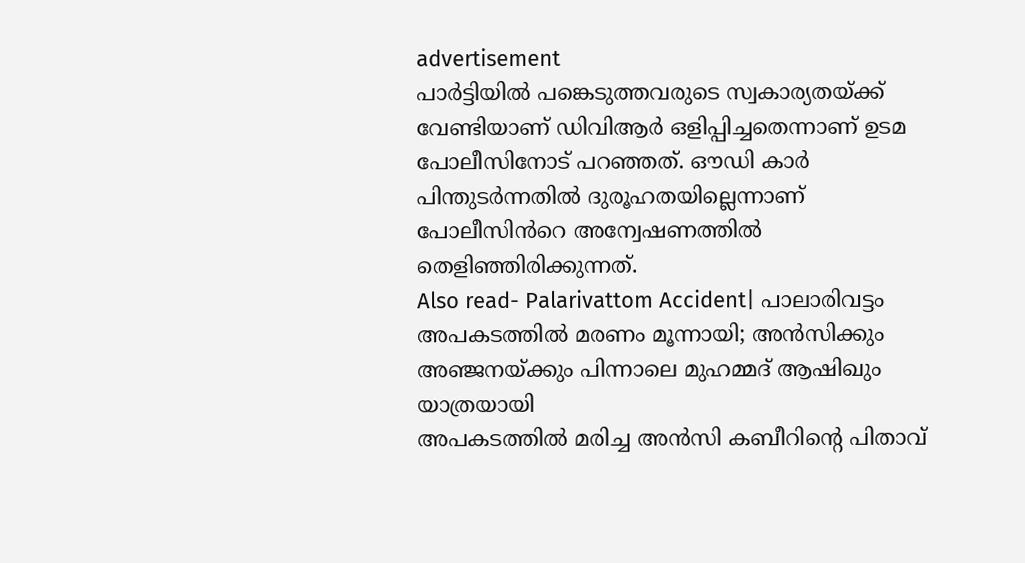advertisement
പാർട്ടിയിൽ പങ്കെടുത്തവരുടെ സ്വകാര്യതയ്ക്ക് വേണ്ടിയാണ് ഡിവിആർ ഒളിപ്പിച്ചതെന്നാണ് ഉടമ പോലീസിനോട് പറഞ്ഞത്. ഔഡി കാർ പിന്തുടർന്നതിൽ ദുരൂഹതയില്ലെന്നാണ് പോലീസിൻറെ അന്വേഷണത്തിൽ തെളിഞ്ഞിരിക്കുന്നത്.
Also read- Palarivattom Accident| പാലാരിവട്ടം അപകടത്തിൽ മരണം മൂന്നായി; അൻസിക്കും അഞ്ജനയ്ക്കും പിന്നാലെ മുഹമ്മദ് ആഷിഖും യാത്രയായി
അപകടത്തിൽ മരിച്ച അൻസി കബീറിന്റെ പിതാവ്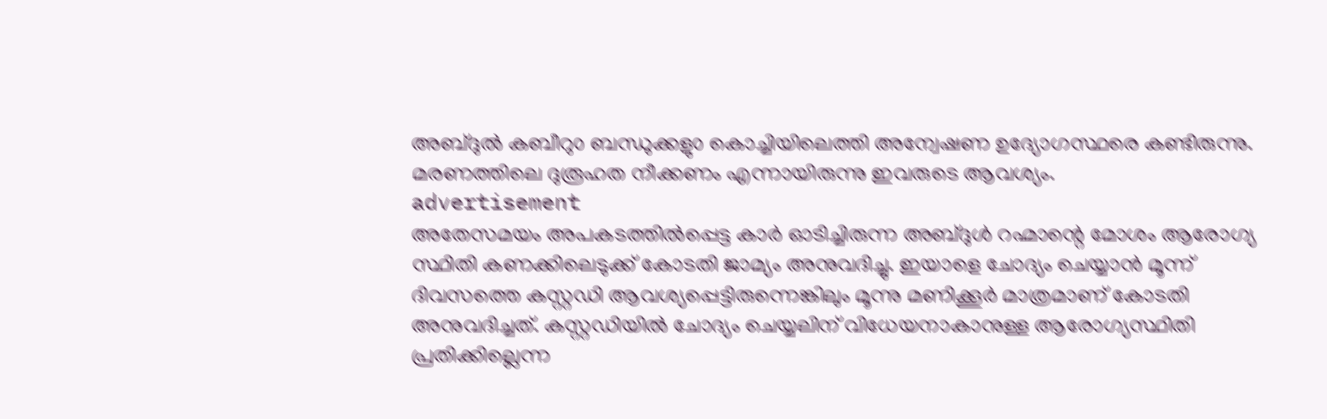അബ്ദുൽ കബീറു൦ ബന്ധുക്കളു൦ കൊച്ചിയിലെത്തി അന്വേഷണ ഉദ്യോഗസ്ഥരെ കണ്ടിരുന്നു. മരണത്തിലെ ദുരൂഹത നീക്കണം എന്നായിരുന്നു ഇവരുടെ ആവശ്യം.
advertisement
അതേസമയം അപകടത്തിൽപ്പെട്ട കാർ ഓടിച്ചിരുന്ന അബ്ദുൾ റഹ്മാന്റെ മോശം ആരോഗ്യ സ്ഥിതി കണക്കിലെടുക്ക് കോടതി ജാമ്യം അനുവദിച്ചു. ഇയാളെ ചോദ്യം ചെയ്യാൻ മൂന്ന് ദിവസത്തെ കസ്റ്റഡി ആവശ്യപ്പെട്ടിരുന്നെങ്കിലും മൂന്നു മണിക്കൂർ മാത്രമാണ് കോടതി അനുവദിച്ചത്. കസ്റ്റഡിയിൽ ചോദ്യം ചെയ്യലിന് വിധേയനാകാനുള്ള ആരോഗ്യസ്ഥിതി പ്രതിക്കില്ലെന്ന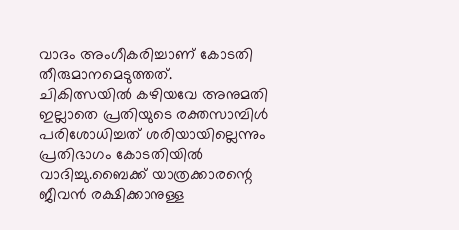വാദം അംഗീകരിച്ചാണ് കോടതി തീരുമാനമെടുത്തത്.
ചികിത്സയിൽ കഴിയവേ അനുമതി ഇല്ലാതെ പ്രതിയുടെ രക്തസാമ്പിൾ പരിശോധിച്ചത് ശരിയായില്ലെന്നും പ്രതിഭാഗം കോടതിയിൽ വാദിച്ചു.ബൈക്ക് യാത്രക്കാരന്റെ ജീവൻ രക്ഷിക്കാനുള്ള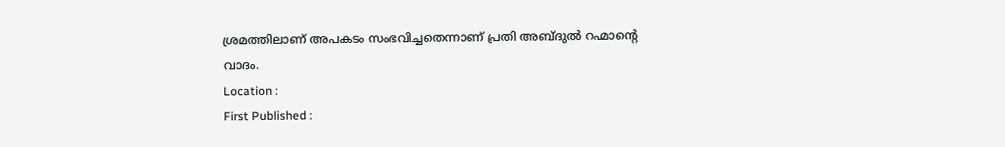ശ്രമത്തിലാണ് അപകടം സംഭവിച്ചതെന്നാണ് പ്രതി അബ്ദുൽ റഹ്മാന്റെ വാദം.
Location :
First Published :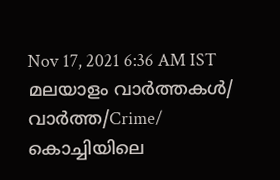Nov 17, 2021 6:36 AM IST
മലയാളം വാർത്തകൾ/ വാർത്ത/Crime/
കൊച്ചിയിലെ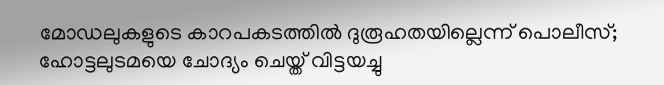മോഡലുകളുടെ കാറപകടത്തിൽ ദുരൂഹതയില്ലെന്ന് പൊലീസ്; ഹോട്ടലുടമയെ ചോദ്യം ചെയ്ത് വിട്ടയച്ചു